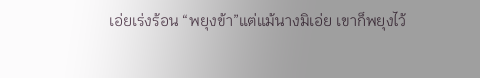เอ่ยเร่งร้อน “พยุงข้า”แต่แม้นางมิเอ่ย เขาก็พยุงไว้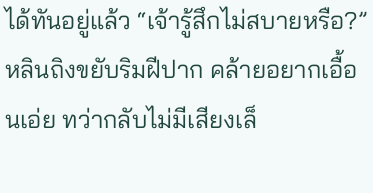ได้ทันอยู่แล้ว “เจ้ารู้สึกไม่สบายหรือ?”หลินถิงขยับริมฝีปาก คล้ายอยากเอื้อนเอ่ย ทว่ากลับไม่มีเสียงเล็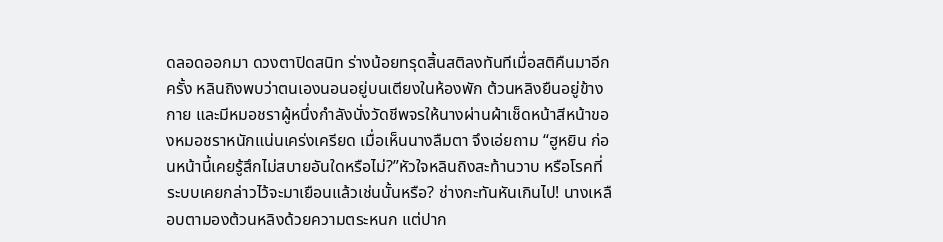ดลอดออกมา ดวงตาปิดสนิท ร่างน้อยทรุดสิ้นสติลงทันทีเมื่อสติคืนมาอีกครั้ง หลินถิงพบว่าตนเองนอนอยู่บนเตียงในห้องพัก ต้วนหลิงยืนอยู่ข้างกาย และมีหมอชราผู้หนึ่งกำลังนั่งวัดชีพจรให้นางผ่านผ้าเช็ดหน้าสีหน้าของหมอชราหนักแน่นเคร่งเครียด เมื่อเห็นนางลืมตา จึงเอ่ยถาม “ฮูหยิน ก่อนหน้านี้เคยรู้สึกไม่สบายอันใดหรือไม่?”หัวใจหลินถิงสะท้านวาบ หรือโรคที่ระบบเคยกล่าวไว้จะมาเยือนแล้วเช่นนั้นหรือ? ช่างกะทันหันเกินไป! นางเหลือบตามองต้วนหลิงด้วยความตระหนก แต่ปาก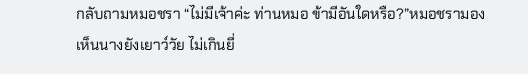กลับถามหมอชรา “ไม่มีเจ้าค่ะ ท่านหมอ ข้ามีอันใดหรือ?”หมอชรามองเห็นนางยังเยาว์วัย ไม่เกินยี่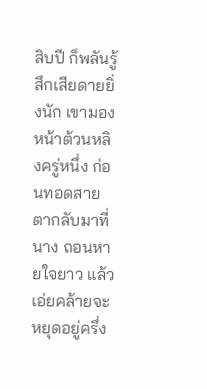สิบปี ก็พลันรู้สึกเสียดายยิ่งนัก เขามองหน้าต้วนหลิงครู่หนึ่ง ก่อนทอดสายตากลับมาที่นาง ถอนหายใจยาว แล้วเอ่ยคล้ายจะหยุดอยู่ครึ่ง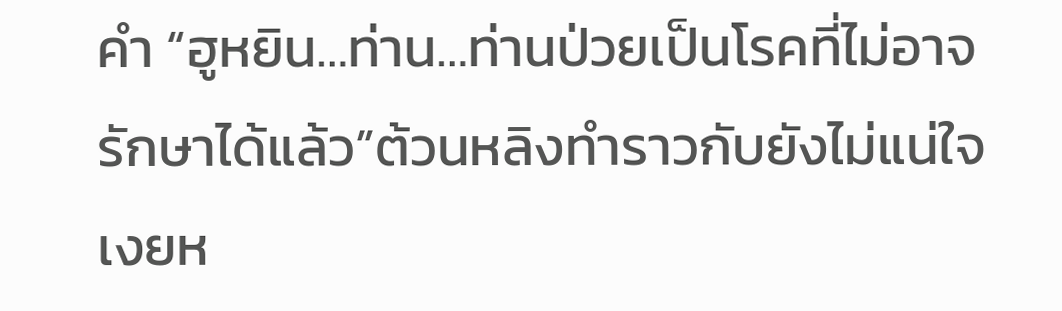คำ “ฮูหยิน…ท่าน…ท่านป่วยเป็นโรคที่ไม่อาจรักษาได้แล้ว”ต้วนหลิงทำราวกับยังไม่แน่ใจ เงยห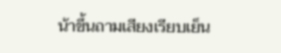น้าขึ้นถามเสียงเรียบเย็น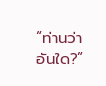“ท่านว่าอันใด?”